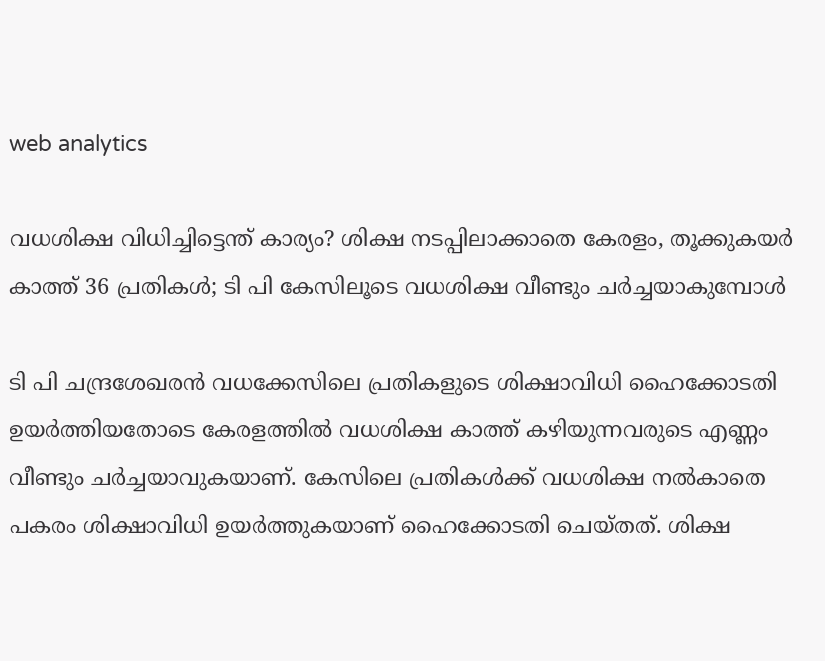web analytics

വധശിക്ഷ വിധിച്ചിട്ടെന്ത് കാര്യം? ശിക്ഷ നടപ്പിലാക്കാതെ കേരളം, തൂക്കുകയർ കാത്ത് 36 പ്രതികൾ; ടി പി കേസിലൂടെ വധശിക്ഷ വീണ്ടും ചർച്ചയാകുമ്പോൾ

ടി പി ചന്ദ്രശേഖരൻ വധക്കേസിലെ പ്രതികളുടെ ശിക്ഷാവിധി ഹൈക്കോടതി ഉയർത്തിയതോടെ കേരളത്തിൽ വധശിക്ഷ കാത്ത് കഴിയുന്നവരുടെ എണ്ണം വീണ്ടും ചർച്ചയാവുകയാണ്. കേസിലെ പ്രതികൾക്ക് വധശിക്ഷ നൽകാതെ പകരം ശിക്ഷാവിധി ഉയർത്തുകയാണ് ഹൈക്കോടതി ചെയ്തത്. ശിക്ഷ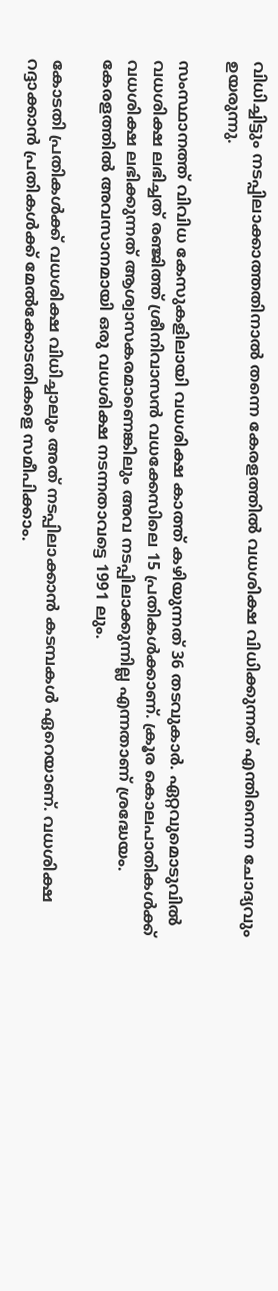വിധിച്ചിട്ടും നടപ്പിലാക്കാത്തതിനാൽ തന്നെ കേരളത്തിൽ വധശിക്ഷ വിധിക്കുന്നത് എന്തിനെന്ന ചോദ്യവും ഉയരുന്നു.

സംസ്ഥാനത്ത് വിവിധ കേസുകളിലായി വധശിക്ഷ കാത്ത് കഴിയുന്നത് 36 തടവുകാർ. ഏറ്റവുമൊടുവിൽ വധശിക്ഷ ലഭിച്ചത് രഞ്ജിത്ത് ശ്രീനിവാസൻ വധക്കേസിലെ 15 പ്രതികൾക്കാണ്. ക്രൂര കൊലപാതികൾക്ക് വധശിക്ഷ ലഭിക്കുന്നത് ആശ്വാസകരമാണെങ്കിലും അവ നടപ്പിലാക്കുന്നില്ല എന്നതാണ് ശ്രദ്ധേയം. കേരളത്തിൽ അവസാനമായി ഒരു വധശിക്ഷ നടന്നതാവട്ടെ 1991 ലും.

കോടതി പ്രതികൾക്ക് വധശിക്ഷ വിധിച്ചാലും അത് നടപ്പിലാക്കാൻ കടമ്പകൾ ഏറെയാണ്. വധശിക്ഷ റദ്ദാക്കാൻ പ്രതികള്‍ക്ക് മേല്‍ക്കോടതികളെ സമീപിക്കാം.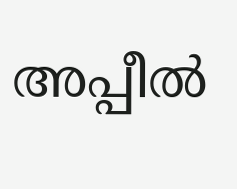അപ്പീല്‍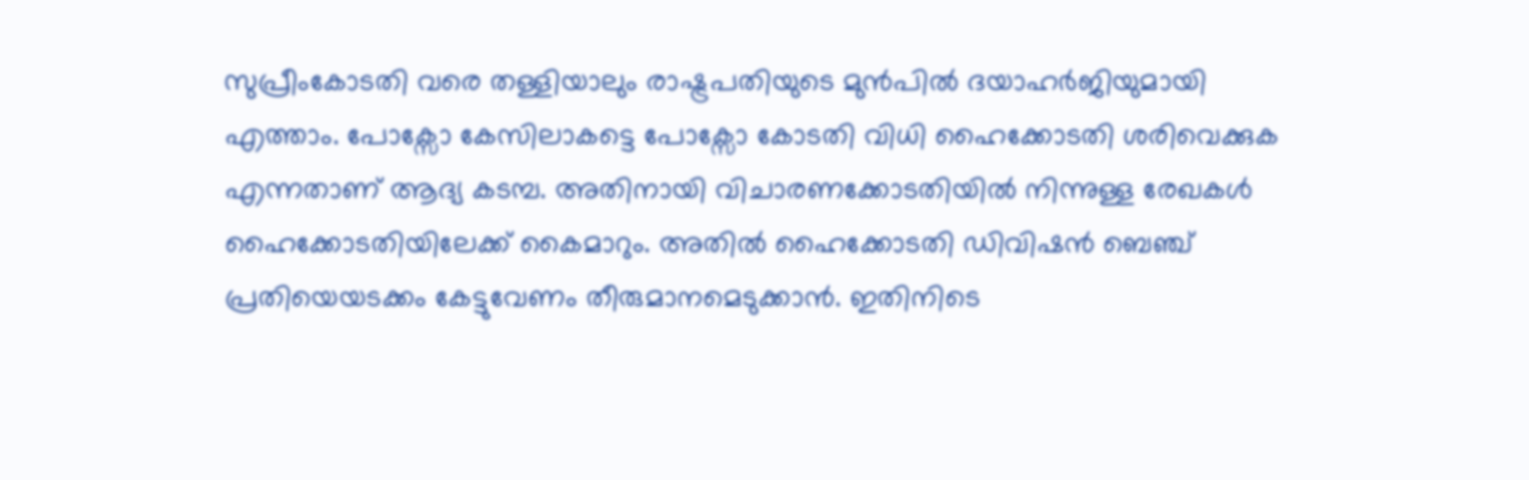സുപ്രീംകോടതി വരെ തള്ളിയാലും രാഷ്ട്രപതിയുടെ മുന്‍പില്‍ ദയാഹര്‍ജിയുമായി എത്താം. പോക്സോ കേസിലാകട്ടെ പോക്സോ കോടതി വിധി ഹൈക്കോടതി ശരിവെക്കുക എന്നതാണ് ആദ്യ കടമ്പ. അതിനായി വിചാരണക്കോടതിയിൽ നിന്നുള്ള രേഖകൾ ഹൈക്കോടതിയിലേക്ക് കൈമാറും. അതിൽ ഹൈക്കോടതി ഡിവിഷൻ ബെഞ്ച് പ്രതിയെയടക്കം കേട്ടുവേണം തീരുമാനമെടുക്കാൻ. ഇതിനിടെ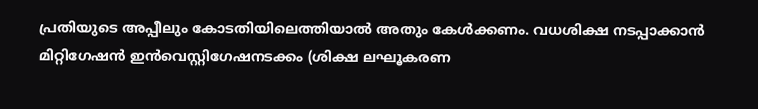പ്രതിയുടെ അപ്പീലും കോടതിയിലെത്തിയാൽ അതും കേൾക്കണം. വധശിക്ഷ നടപ്പാക്കാൻ മിറ്റിഗേഷൻ ഇൻവെസ്റ്റിഗേഷനടക്കം (ശിക്ഷ ലഘൂകരണ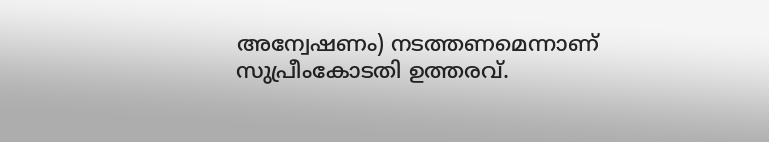അന്വേഷണം) നടത്തണമെന്നാണ് സുപ്രീംകോടതി ഉത്തരവ്.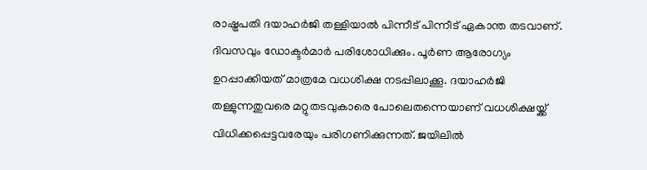രാഷ്ട്രപതി ദയാഹര്‍ജി തള്ളിയാല്‍ പിന്നീട് പിന്നീട് ഏകാന്ത തടവാണ്. ദിവസവും ഡോക്ടര്‍മാര്‍ പരിശോധിക്കും. പൂര്‍ണ ആരോഗ്യം ഉറപ്പാക്കിയത് മാത്രമേ വധശിക്ഷ നടപ്പിലാക്കൂ. ദയാഹര്‍ജി തള്ളുന്നതുവരെ മറ്റുതടവുകാരെ പോലെതന്നെയാണ് വധശിക്ഷയ്ക്ക് വിധിക്കപ്പെട്ടവരേയും പരിഗണിക്കുന്നത്. ജയിലില്‍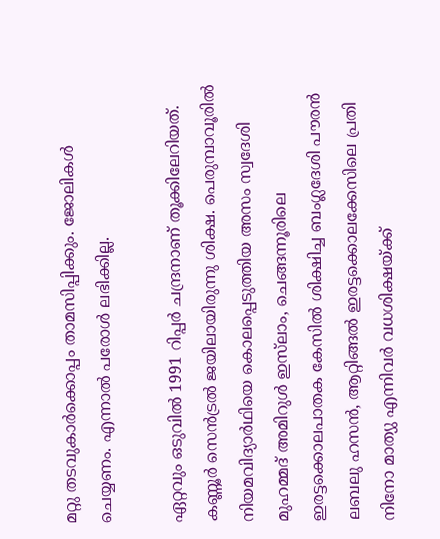മറ്റു തടവുകാര്‍ക്കൊപ്പം താമസിപ്പിക്കും. ജോലികള്‍ ചെയ്യണം. എന്നാല്‍ പരോള്‍ ലഭിക്കില്ല.

ഏറ്റവും ഒടുവില്‍ 1991 റിപ്പര്‍ ചന്ദ്രനാണ് തൂക്കിലേറിയത്. കണ്ണൂര്‍ സെന്‍ട്രല്‍ ജയിലായിരുന്നു ശിക്ഷ. പെരുമ്പാവൂരിൽ നിയമവിദ്യാർഥിയെ കൊലപ്പെടുത്തിയ അസം സ്വദേശി മുഹമ്മദ് അമിറുൾ ഇസ്‌ലാം, ചെങ്ങന്നൂരിലെ ഇരട്ടക്കൊലപാതക കേസിൽ ശിക്ഷിച്ച ബംഗ്ലദേശി പൗരൻ ലബലു ഹസൻ, ആറ്റിങ്ങൽ ഇരട്ടക്കൊലക്കേസിലെ പ്രതി നിനോ മാത്യു എന്നിവർ വധശിക്ഷയ്ക്ക്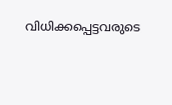വിധിക്കപ്പെട്ടവരുടെ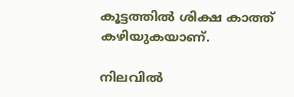കൂട്ടത്തിൽ ശിക്ഷ കാത്ത് കഴിയുകയാണ്.

നിലവിൽ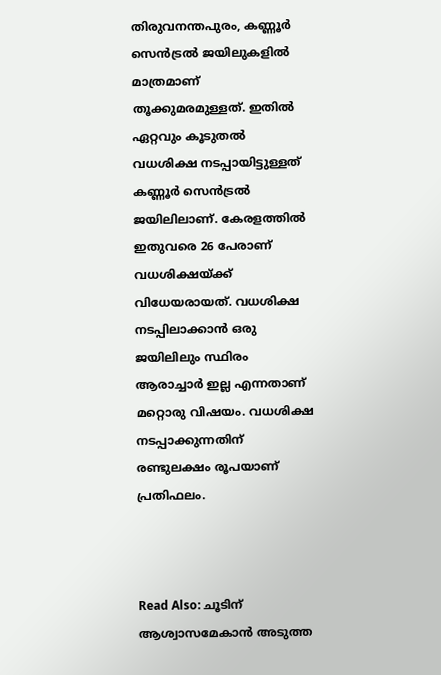തിരുവനന്തപുരം, കണ്ണൂർ സെൻട്രൽ ജയിലുകളിൽ മാത്രമാണ് തൂക്കുമരമുള്ളത്. ഇതിൽ ഏറ്റവും കൂടുതൽ വധശിക്ഷ നടപ്പായിട്ടുള്ളത് കണ്ണൂർ സെൻട്രൽ ജയിലിലാണ്. കേരളത്തില്‍ ഇതുവരെ 26 പേരാണ് വധശിക്ഷയ്ക്ക് വിധേയരായത്. വധശിക്ഷ നടപ്പിലാക്കാൻ ഒരു ജയിലിലും സ്ഥിരം ആരാച്ചാര്‍ ഇല്ല എന്നതാണ് മറ്റൊരു വിഷയം. വധശിക്ഷ നടപ്പാക്കുന്നതിന് രണ്ടുലക്ഷം രൂപയാണ് പ്രതിഫലം.



Read Also: ചൂടിന് ആശ്വാസമേകാൻ അടുത്ത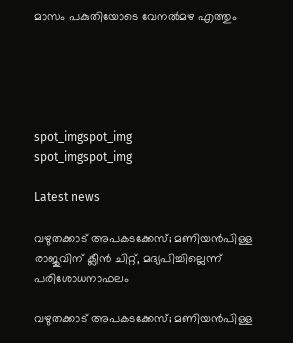മാസം പകുതിയോടെ വേനൽമഴ എത്തും





spot_imgspot_img
spot_imgspot_img

Latest news

വഴുതക്കാട് അപകടക്കേസ്; മണിയൻപിള്ള രാജുവിന് ക്ലീൻ ചിറ്റ്, മദ്യപിച്ചില്ലെന്ന് പരിശോധനാഫലം

വഴുതക്കാട് അപകടക്കേസ്; മണിയൻപിള്ള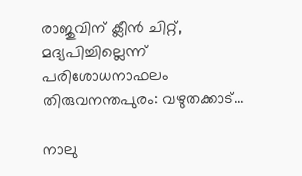രാജുവിന് ക്ലീൻ ചിറ്റ്, മദ്യപിച്ചില്ലെന്ന് പരിശോധനാഫലം തിരുവനന്തപുരം: വഴുതക്കാട്...

നാലു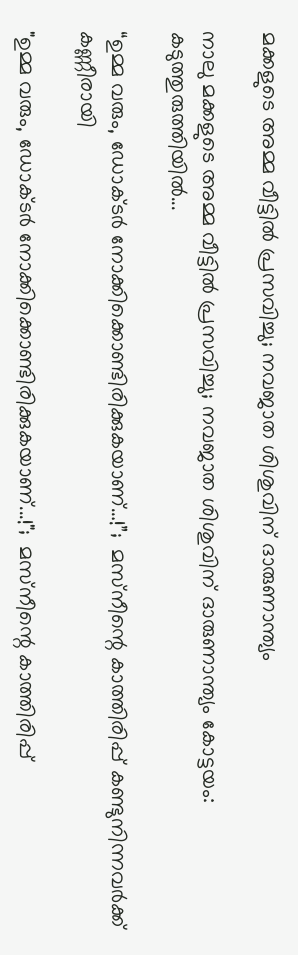മക്കളുടെ അമ്മ വീട്ടിൽ പ്രസവിച്ചു; നവജാത ശിശുവിന് ദാരുണാന്ത്യം

നാലു മക്കളുടെ അമ്മ വീട്ടിൽ പ്രസവിച്ചു; നവജാത ശിശുവിന് ദാരുണാന്ത്യം കോട്ടയം: കടുത്തുരുത്തിയിൽ...

“ഉമ്മ വരും, ഡോക്ടർ നോക്കിക്കൊണ്ടിരിക്കുകയാണ്…!”;  മസ്‌നീന്റെ കാത്തിരിപ്പ് കണ്ടുനിന്നവർക്ക് കണ്ണീരായി

"ഉമ്മ വരും, ഡോക്ടർ നോക്കിക്കൊണ്ടിരിക്കുകയാണ്...!";  മസ്‌നീന്റെ കാത്തിരിപ്പ്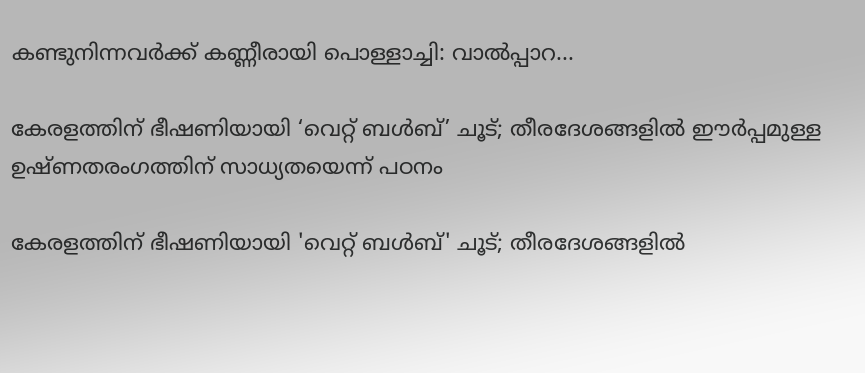കണ്ടുനിന്നവർക്ക് കണ്ണീരായി പൊള്ളാച്ചി: വാൽപ്പാറ...

കേരളത്തിന് ഭീഷണിയായി ‘വെറ്റ് ബൾബ്’ ചൂട്; തീരദേശങ്ങളിൽ ഈർപ്പമുള്ള ഉഷ്ണതരംഗത്തിന് സാധ്യതയെന്ന് പഠനം

കേരളത്തിന് ഭീഷണിയായി 'വെറ്റ് ബൾബ്' ചൂട്; തീരദേശങ്ങളിൽ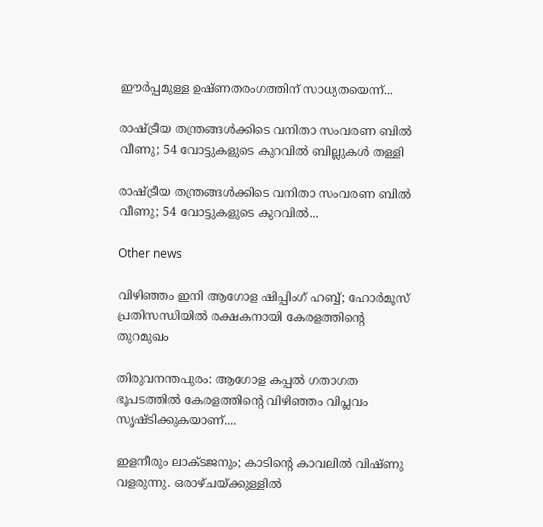ഈർപ്പമുള്ള ഉഷ്ണതരംഗത്തിന് സാധ്യതയെന്ന്...

രാഷ്ട്രീയ തന്ത്രങ്ങൾക്കിടെ വനിതാ സംവരണ ബിൽ വീണു; 54 വോട്ടുകളുടെ കുറവിൽ ബില്ലുകൾ തള്ളി

രാഷ്ട്രീയ തന്ത്രങ്ങൾക്കിടെ വനിതാ സംവരണ ബിൽ വീണു; 54 വോട്ടുകളുടെ കുറവിൽ...

Other news

വിഴിഞ്ഞം ഇനി ആഗോള ഷിപ്പിംഗ് ഹബ്ബ്; ഹോർമൂസ് പ്രതിസന്ധിയിൽ രക്ഷകനായി കേരളത്തിന്റെ തുറമുഖം

തിരുവനന്തപുരം: ആഗോള കപ്പൽ ഗതാഗത ഭൂപടത്തിൽ കേരളത്തിന്റെ വിഴിഞ്ഞം വിപ്ലവം സൃഷ്ടിക്കുകയാണ്....

ഇളനീരും ലാക്ടജനും; കാടിന്റെ കാവലിൽ വിഷ്ണു വളരുന്നു. ഒരാഴ്ചയ്ക്കുള്ളിൽ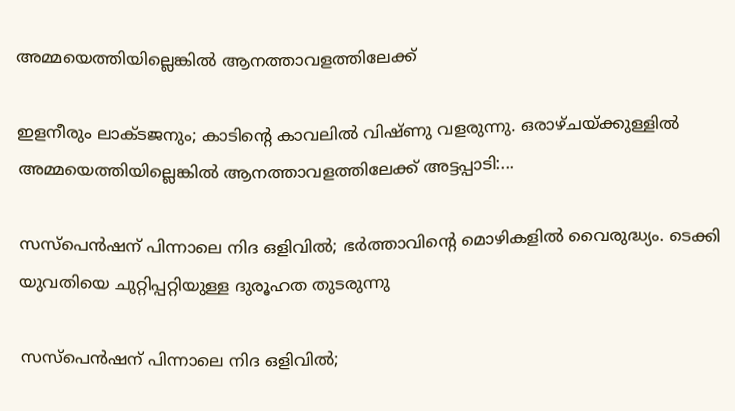അമ്മയെത്തിയില്ലെങ്കിൽ ആനത്താവളത്തിലേക്ക്

ഇളനീരും ലാക്ടജനും; കാടിന്റെ കാവലിൽ വിഷ്ണു വളരുന്നു. ഒരാഴ്ചയ്ക്കുള്ളിൽ അമ്മയെത്തിയില്ലെങ്കിൽ ആനത്താവളത്തിലേക്ക് അട്ടപ്പാടി:...

സസ്പെൻഷന് പിന്നാലെ നിദ ഒളിവിൽ; ഭർത്താവിന്റെ മൊഴികളിൽ വൈരുദ്ധ്യം. ടെക്കി യുവതിയെ ചുറ്റിപ്പറ്റിയുള്ള ദുരൂഹത തുടരുന്നു

സസ്പെൻഷന് പിന്നാലെ നിദ ഒളിവിൽ;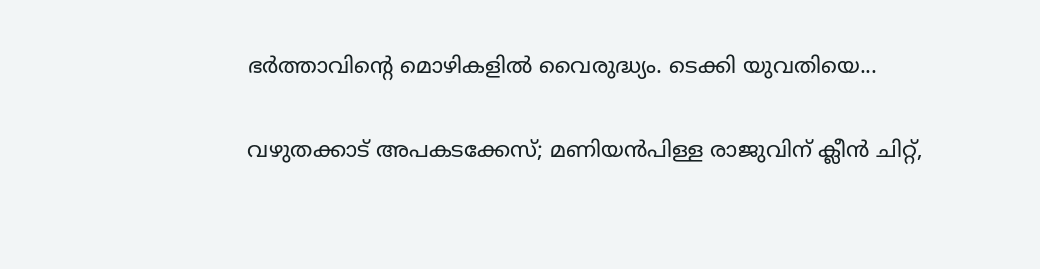ഭർത്താവിന്റെ മൊഴികളിൽ വൈരുദ്ധ്യം. ടെക്കി യുവതിയെ...

വഴുതക്കാട് അപകടക്കേസ്; മണിയൻപിള്ള രാജുവിന് ക്ലീൻ ചിറ്റ്,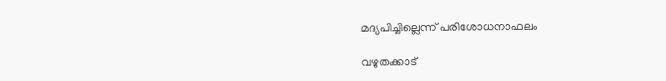മദ്യപിച്ചില്ലെന്ന് പരിശോധനാഫലം

വഴുതക്കാട്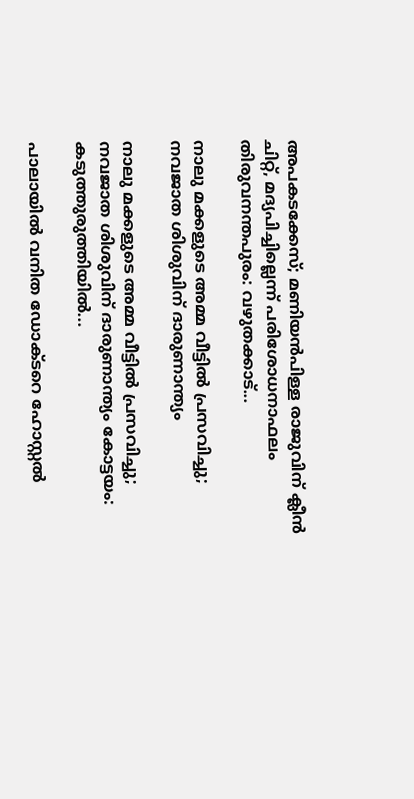അപകടക്കേസ്; മണിയൻപിള്ള രാജുവിന് ക്ലീൻ ചിറ്റ്, മദ്യപിച്ചില്ലെന്ന് പരിശോധനാഫലം തിരുവനന്തപുരം: വഴുതക്കാട്...

നാലു മക്കളുടെ അമ്മ വീട്ടിൽ പ്രസവിച്ചു; നവജാത ശിശുവിന് ദാരുണാന്ത്യം

നാലു മക്കളുടെ അമ്മ വീട്ടിൽ പ്രസവിച്ചു; നവജാത ശിശുവിന് ദാരുണാന്ത്യം കോട്ടയം: കടുത്തുരുത്തിയിൽ...

പാലായിൽ വനിത ഡോക്ടറെ ഹോസ്റ്റൽ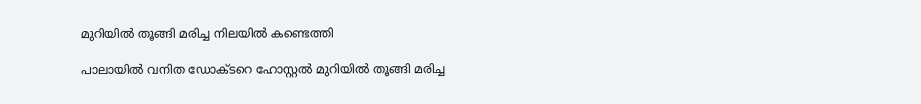മുറിയിൽ തൂങ്ങി മരിച്ച നിലയിൽ കണ്ടെത്തി

പാലായിൽ വനിത ഡോക്ടറെ ഹോസ്റ്റൽ മുറിയിൽ തൂങ്ങി മരിച്ച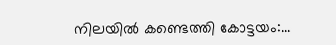നിലയിൽ കണ്ടെത്തി കോട്ടയം:...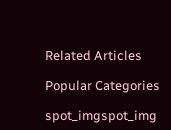Related Articles

Popular Categories

spot_imgspot_img